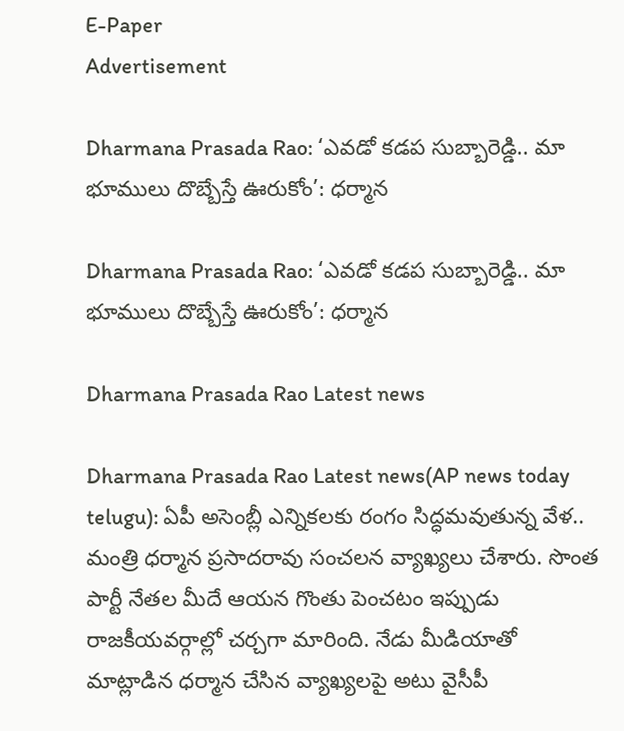E-Paper
Advertisement

Dharmana Prasada Rao: ‘ఎవడో కడప సుబ్బారెడ్డి.. మా భూములు దొబ్బేస్తే ఊరుకోం’: ధర్మాన

Dharmana Prasada Rao: ‘ఎవడో కడప సుబ్బారెడ్డి.. మా భూములు దొబ్బేస్తే ఊరుకోం’: ధర్మాన

Dharmana Prasada Rao Latest news

Dharmana Prasada Rao Latest news(AP news today telugu): ఏపీ అసెంబ్లీ ఎన్నికలకు రంగం సిద్ధమవుతున్న వేళ.. మంత్రి ధర్మాన ప్రసాదరావు సంచలన వ్యాఖ్యలు చేశారు. సొంత పార్టీ నేతల మీదే ఆయన గొంతు పెంచటం ఇప్పుడు రాజకీయవర్గాల్లో చర్చగా మారింది. నేడు మీడియాతో మాట్లాడిన ధర్మాన చేసిన వ్యాఖ్యలపై అటు వైసీపీ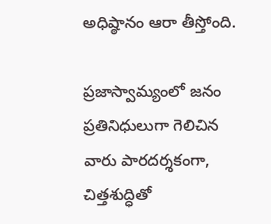అధిష్ఠానం ఆరా తీస్తోంది.

ప్రజాస్వామ్యంలో జనం ప్రతినిధులుగా గెలిచిన వారు పారదర్శకంగా, చిత్తశుద్ధితో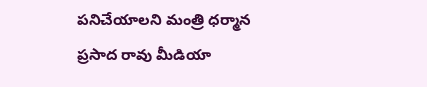పనిచేయాలని మంత్రి ధర్మాన ప్రసాద రావు మీడియా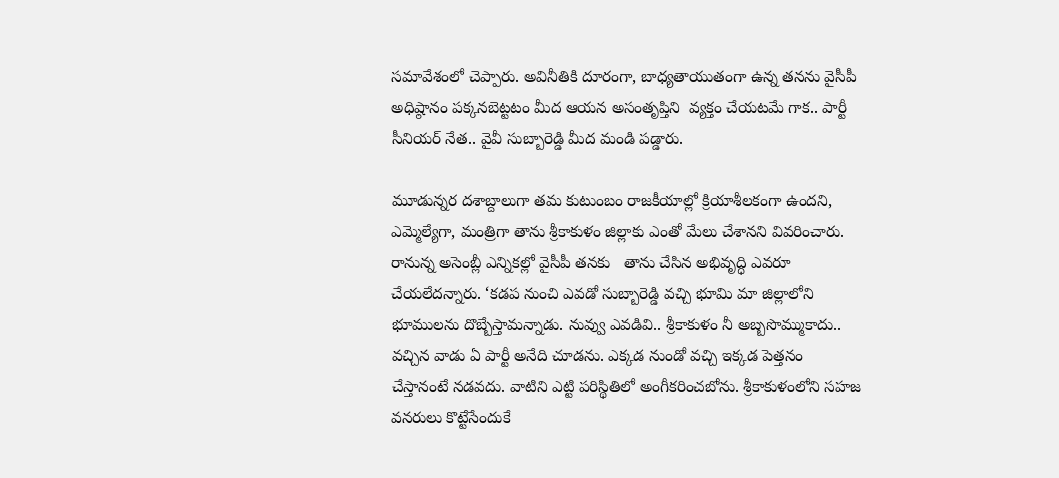సమావేశంలో చెప్పారు. అవినీతికి దూరంగా, బాధ్యతాయుతంగా ఉన్న తనను వైసీపీ అధిష్ఠానం పక్కనబెట్టటం మీద ఆయన అసంతృప్తిని  వ్యక్తం చేయటమే గాక.. పార్టీ సీనియర్ నేత.. వైవీ సుబ్బారెడ్డి మీద మండి పడ్డారు.

మూడున్నర దశాబ్దాలుగా తమ కుటుంబం రాజకీయాల్లో క్రియాశీలకంగా ఉందని, ఎమ్మెల్యేగా, మంత్రిగా తాను శ్రీకాకుళం జిల్లాకు ఎంతో మేలు చేశానని వివరించారు. రానున్న అసెంబ్లీ ఎన్నికల్లో వైసీపీ తనకు   తాను చేసిన అభివృద్ధి ఎవరూ చేయలేదన్నారు. ‘కడప నుంచి ఎవడో సుబ్బారెడ్డి వచ్చి భూమి మా జిల్లాలోని భూములను దొబ్బేస్తామన్నాడు. నువ్వు ఎవడివి.. శ్రీకాకుళం నీ అబ్బసొమ్ముకాదు.. వచ్చిన వాడు ఏ పార్టీ అనేది చూడను. ఎక్కడ నుండో వచ్చి ఇక్కడ పెత్తనం చేస్తానంటే నడవదు. వాటిని ఎట్టి పరిస్థితిలో అంగీకరించబోను. శ్రీకాకుళంలోని సహజ వనరులు కొట్టేసేందుకే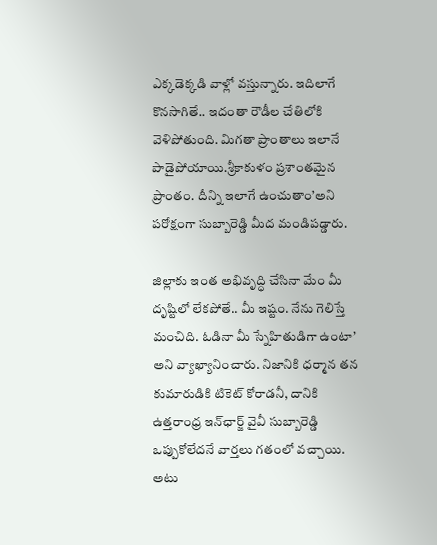ఎక్కడెక్కడి వాళ్లో వస్తున్నారు. ఇదిలాగే కొనసాగితే.. ఇదంతా రౌడీల చేతిలోకి వెళిపోతుంది. మిగతా ప్రాంతాలు ఇలానే పాడైపోయాయి.శ్రీకాకుళం ప్రశాంతమైన ప్రాంతం. దీన్ని ఇలాగే ఉంచుతాం’అని పరోక్షంగా సుబ్బారెడ్డి మీద మండిపడ్డారు.

జిల్లాకు ఇంత అభివృద్ధి చేసినా మేం మీ దృష్టిలో లేకపోతే.. మీ ఇష్టం. నేను గెలిస్తే మంచిది. ఓడినా మీ స్నేహితుడిగా ఉంటా’ అని వ్యాఖ్యానించారు. నిజానికి ధర్మాన తన కుమారుడికి టికెట్ కోరాడనీ, దానికి  ఉత్తరాంధ్ర ఇన్‌ఛార్జ్ వైవీ సుబ్బారెడ్డి ఒప్పుకోలేదనే వార్తలు గతంలో వచ్చాయి. అటు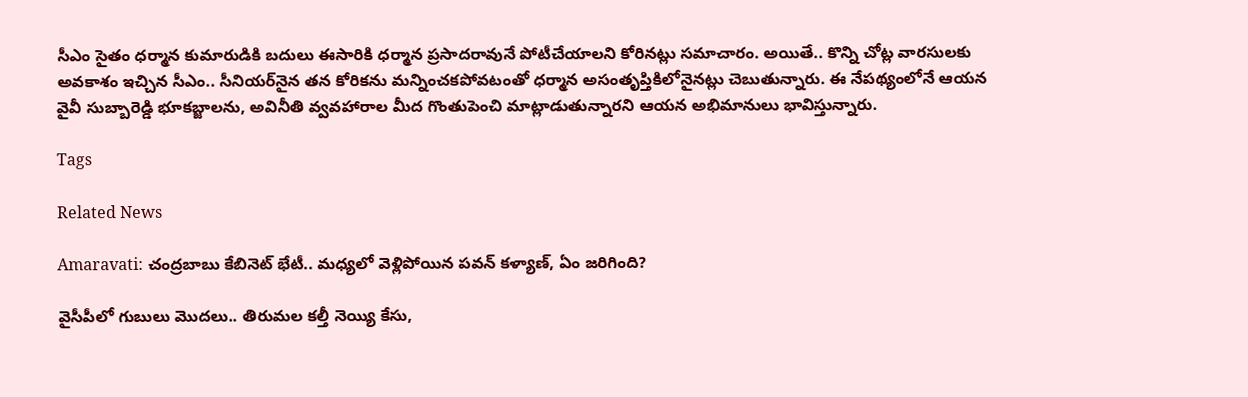సీఎం సైతం ధర్మాన కుమారుడికి బదులు ఈసారికి ధర్మాన ప్రసాదరావునే పోటీచేయాలని కోరినట్లు సమాచారం. అయితే.. కొన్ని చోట్ల వారసులకు అవకాశం ఇచ్చిన సీఎం.. సీనియర్‌నైన తన కోరికను మన్నించకపోవటంతో ధర్మాన అసంతృప్తికిలోనైనట్లు చెబుతున్నారు. ఈ నేపథ్యంలోనే ఆయన వైవీ సుబ్బారెడ్డి భూకబ్జాలను, అవినీతి వ్వవహారాల మీద గొంతుపెంచి మాట్లాడుతున్నారని ఆయన అభిమానులు భావిస్తున్నారు.

Tags

Related News

Amaravati: చంద్రబాబు కేబినెట్ భేటీ.. మధ్యలో వెళ్లిపోయిన పవన్ కళ్యాణ్, ఏం జరిగింది?

వైసీపీలో గుబులు మొదలు.. తిరుమల కల్తీ నెయ్యి కేసు,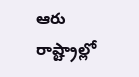ఆరు రాష్ట్రాల్లో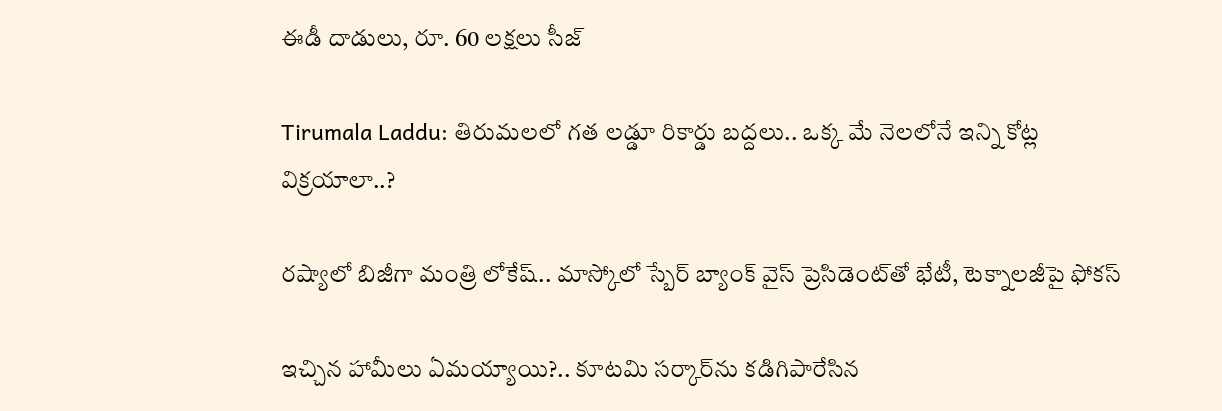ఈడీ దాడులు, రూ. 60 లక్షలు సీజ్

Tirumala Laddu: తిరుమలలో గత లడ్డూ రికార్డు బద్దలు.. ఒక్క మే నెలలోనే ఇన్ని కోట్ల విక్రయాలా..?

రష్యాలో బిజీగా మంత్రి లోకేష్.. మాస్కోలో స్బేర్‌ బ్యాంక్ వైస్ ప్రెసిడెంట్‌తో భేటీ, టెక్నాలజీపై ఫోకస్

ఇచ్చిన హామీలు ఏమయ్యాయి?.. కూటమి సర్కార్‌ను కడిగిపారేసిన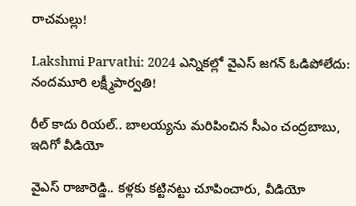రాచమల్లు!

Lakshmi Parvathi: 2024 ఎన్నికల్లో వైఎస్ జగన్ ఓడిపోలేదు: నందమూరి లక్ష్మీపార్వతి!

రీల్ కాదు రియల్.. బాలయ్యను మరిపించిన సీఎం చంద్రబాబు, ఇదిగో వీడియో

వైఎస్ రాజారెడ్డి.. కళ్లకు కట్టినట్టు చూపించారు, వీడియో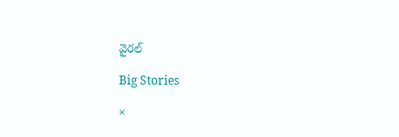వైరల్

Big Stories

×